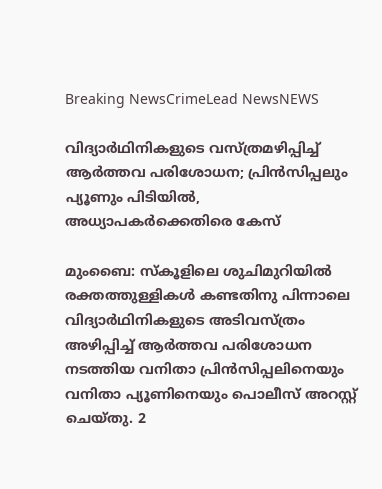Breaking NewsCrimeLead NewsNEWS

വിദ്യാര്‍ഥിനികളുടെ വസ്ത്രമഴിപ്പിച്ച് ആര്‍ത്തവ പരിശോധന; പ്രിന്‍സിപ്പലും പ്യൂണും പിടിയില്‍, അധ്യാപകര്‍ക്കെതിരെ കേസ്

മുംബൈ: സ്‌കൂളിലെ ശുചിമുറിയില്‍ രക്തത്തുള്ളികള്‍ കണ്ടതിനു പിന്നാലെ വിദ്യാര്‍ഥിനികളുടെ അടിവസ്ത്രം അഴിപ്പിച്ച് ആര്‍ത്തവ പരിശോധന നടത്തിയ വനിതാ പ്രിന്‍സിപ്പലിനെയും വനിതാ പ്യൂണിനെയും പൊലീസ് അറസ്റ്റ് ചെയ്തു. 2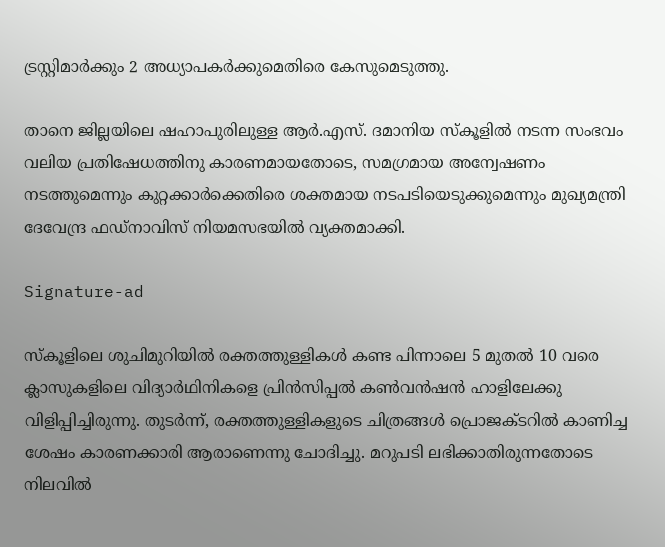ട്രസ്റ്റിമാര്‍ക്കും 2 അധ്യാപകര്‍ക്കുമെതിരെ കേസുമെടുത്തു.

താനെ ജില്ലയിലെ ഷഹാപുരിലുള്ള ആര്‍.എസ്. ദമാനിയ സ്‌കൂളില്‍ നടന്ന സംഭവം വലിയ പ്രതിഷേധത്തിനു കാരണമായതോടെ, സമഗ്രമായ അന്വേഷണം നടത്തുമെന്നും കുറ്റക്കാര്‍ക്കെതിരെ ശക്തമായ നടപടിയെടുക്കുമെന്നും മുഖ്യമന്ത്രി ദേവേന്ദ്ര ഫഡ്‌നാവിസ് നിയമസഭയില്‍ വ്യക്തമാക്കി.

Signature-ad

സ്‌കൂളിലെ ശുചിമുറിയില്‍ രക്തത്തുള്ളികള്‍ കണ്ട പിന്നാലെ 5 മുതല്‍ 10 വരെ ക്ലാസുകളിലെ വിദ്യാര്‍ഥിനികളെ പ്രിന്‍സിപ്പല്‍ കണ്‍വന്‍ഷന്‍ ഹാളിലേക്കു വിളിപ്പിച്ചിരുന്നു. തുടര്‍ന്ന്, രക്തത്തുള്ളികളുടെ ചിത്രങ്ങള്‍ പ്രൊജക്ടറില്‍ കാണിച്ച ശേഷം കാരണക്കാരി ആരാണെന്നു ചോദിച്ചു. മറുപടി ലഭിക്കാതിരുന്നതോടെ നിലവില്‍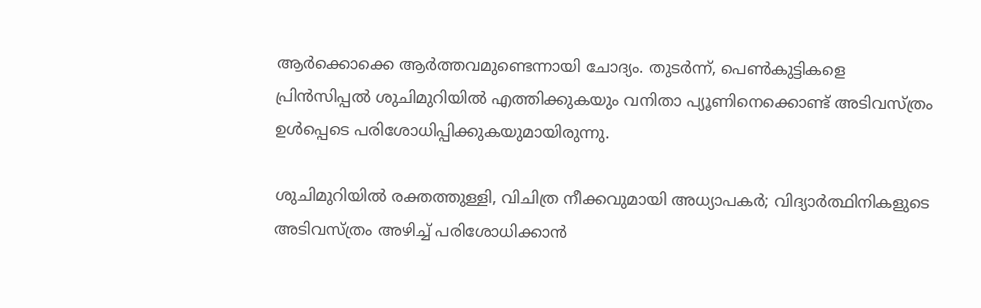ആര്‍ക്കൊക്കെ ആര്‍ത്തവമുണ്ടെന്നായി ചോദ്യം. തുടര്‍ന്ന്, പെണ്‍കുട്ടികളെ പ്രിന്‍സിപ്പല്‍ ശുചിമുറിയില്‍ എത്തിക്കുകയും വനിതാ പ്യൂണിനെക്കൊണ്ട് അടിവസ്ത്രം ഉള്‍പ്പെടെ പരിശോധിപ്പിക്കുകയുമായിരുന്നു.

ശുചിമുറിയിൽ രക്തത്തുള്ളി, വിചിത്ര നീക്കവുമായി അധ്യാപക‌ർ; വിദ്യാര്‍ത്ഥിനികളുടെ അടിവസ്ത്രം അഴിച്ച് പരിശോധിക്കാൻ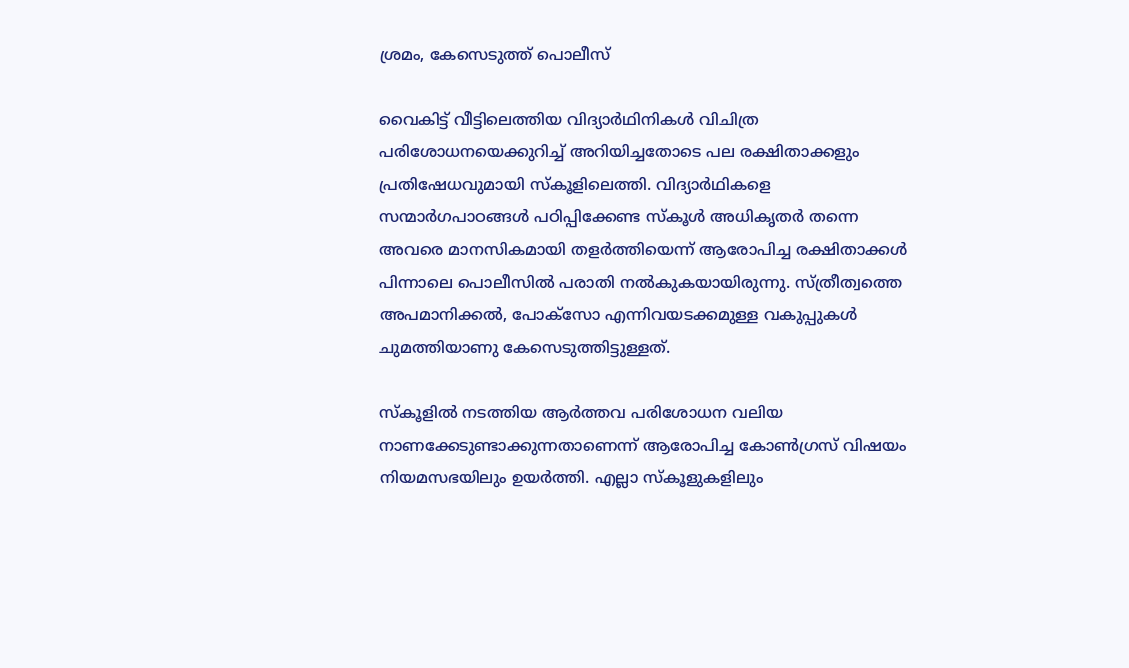ശ്രമം, കേസെടുത്ത് പൊലീസ്

വൈകിട്ട് വീട്ടിലെത്തിയ വിദ്യാര്‍ഥിനികള്‍ വിചിത്ര പരിശോധനയെക്കുറിച്ച് അറിയിച്ചതോടെ പല രക്ഷിതാക്കളും പ്രതിഷേധവുമായി സ്‌കൂളിലെത്തി. വിദ്യാര്‍ഥികളെ സന്മാര്‍ഗപാഠങ്ങള്‍ പഠിപ്പിക്കേണ്ട സ്‌കൂള്‍ അധികൃതര്‍ തന്നെ അവരെ മാനസികമായി തളര്‍ത്തിയെന്ന് ആരോപിച്ച രക്ഷിതാക്കള്‍ പിന്നാലെ പൊലീസില്‍ പരാതി നല്‍കുകയായിരുന്നു. സ്ത്രീത്വത്തെ അപമാനിക്കല്‍, പോക്‌സോ എന്നിവയടക്കമുള്ള വകുപ്പുകള്‍ ചുമത്തിയാണു കേസെടുത്തിട്ടുള്ളത്.

സ്‌കൂളില്‍ നടത്തിയ ആര്‍ത്തവ പരിശോധന വലിയ നാണക്കേടുണ്ടാക്കുന്നതാണെന്ന് ആരോപിച്ച കോണ്‍ഗ്രസ് വിഷയം നിയമസഭയിലും ഉയര്‍ത്തി. എല്ലാ സ്‌കൂളുകളിലും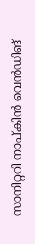സാനിറ്ററി നാപ്കിന്‍ വെന്‍ഡിങ്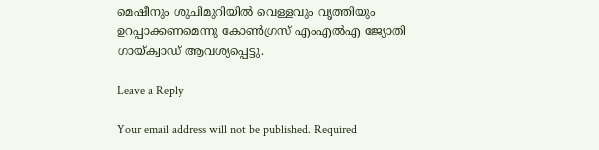മെഷീനും ശുചിമുറിയില്‍ വെള്ളവും വൃത്തിയും ഉറപ്പാക്കണമെന്നു കോണ്‍ഗ്രസ് എംഎല്‍എ ജ്യോതി ഗായ്ക്വാഡ് ആവശ്യപ്പെട്ടു.

Leave a Reply

Your email address will not be published. Required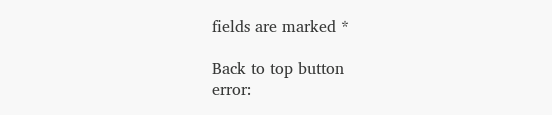fields are marked *

Back to top button
error: